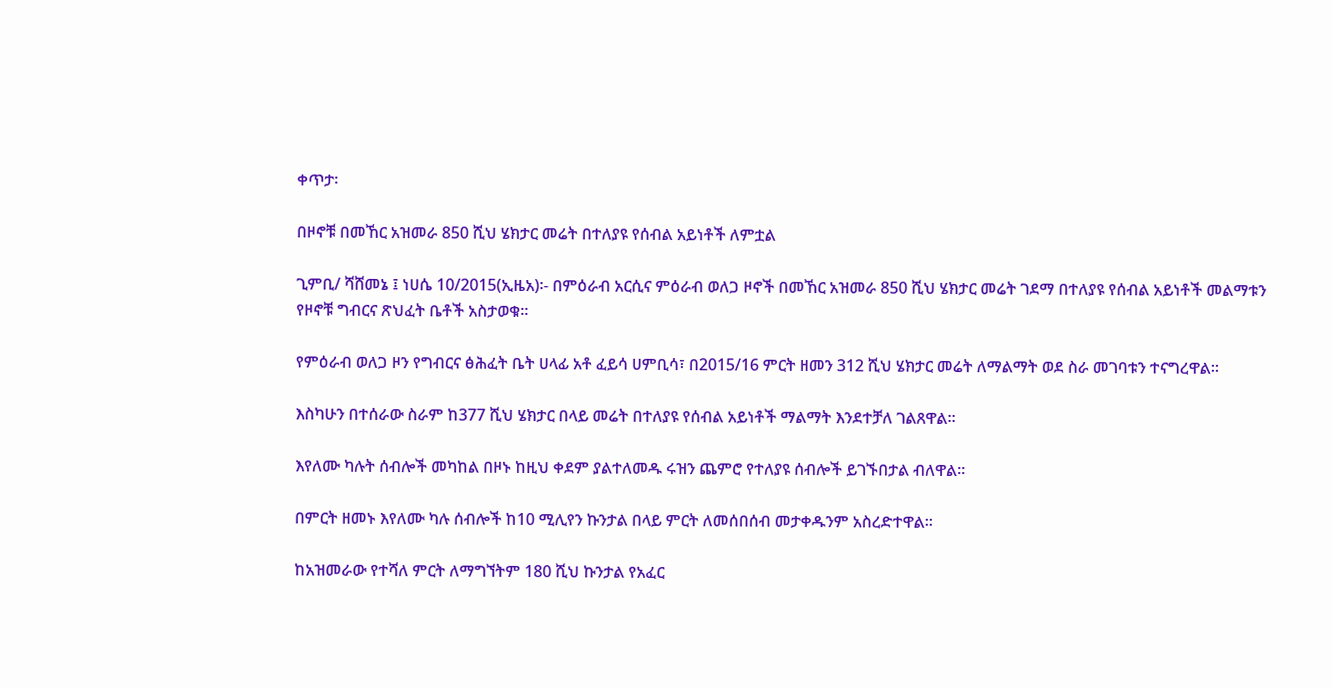ቀጥታ፡

በዞኖቹ በመኸር አዝመራ 850 ሺህ ሄክታር መሬት በተለያዩ የሰብል አይነቶች ለምቷል

ጊምቢ/ ሻሸመኔ ፤ ነሀሴ 10/2015(ኢዜአ)፡- በምዕራብ አርሲና ምዕራብ ወለጋ ዞኖች በመኸር አዝመራ 850 ሺህ ሄክታር መሬት ገደማ በተለያዩ የሰብል አይነቶች መልማቱን የዞኖቹ ግብርና ጽህፈት ቤቶች አስታወቁ።

የምዕራብ ወለጋ ዞን የግብርና ፅሕፈት ቤት ሀላፊ አቶ ፈይሳ ሀምቢሳ፣ በ2015/16 ምርት ዘመን 312 ሺህ ሄክታር መሬት ለማልማት ወደ ስራ መገባቱን ተናግረዋል።

እስካሁን በተሰራው ስራም ከ377 ሺህ ሄክታር በላይ መሬት በተለያዩ የሰብል አይነቶች ማልማት እንደተቻለ ገልጸዋል።

እየለሙ ካሉት ሰብሎች መካከል በዞኑ ከዚህ ቀደም ያልተለመዱ ሩዝን ጨምሮ የተለያዩ ሰብሎች ይገኙበታል ብለዋል።

በምርት ዘመኑ እየለሙ ካሉ ሰብሎች ከ10 ሚሊየን ኩንታል በላይ ምርት ለመሰበሰብ መታቀዱንም አስረድተዋል።

ከአዝመራው የተሻለ ምርት ለማግኘትም 180 ሺህ ኩንታል የአፈር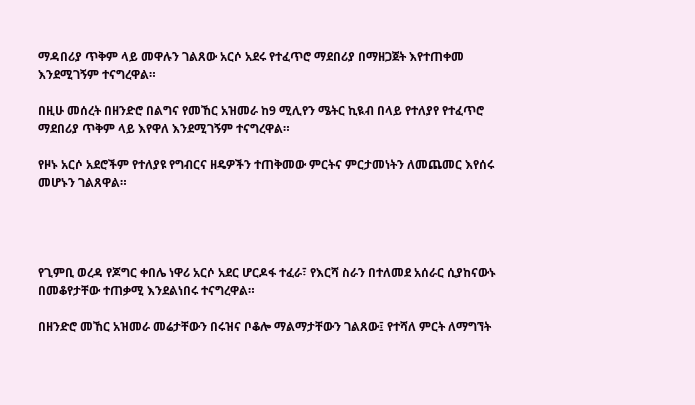ማዳበሪያ ጥቅም ላይ መዋሉን ገልጸው አርሶ አደሩ የተፈጥሮ ማደበሪያ በማዘጋጀት እየተጠቀመ እንደሚገኝም ተናግረዋል።

በዚሁ መሰረት በዘንድሮ በልግና የመኸር አዝመራ ከ9 ሚሊየን ሜትር ኪዪብ በላይ የተለያየ የተፈጥሮ ማደበሪያ ጥቅም ላይ እየዋለ እንደሚገኝም ተናግረዋል።

የዞኑ አርሶ አደሮችም የተለያዩ የግብርና ዘዴዎችን ተጠቅመው ምርትና ምርታመነትን ለመጨመር እየሰሩ መሆኑን ገልጸዋል።




የጊምቢ ወረዳ የጆግር ቀበሌ ነዋሪ አርሶ አደር ሆርዶፋ ተፈራ፣ የእርሻ ስራን በተለመደ አሰራር ሲያከናውኑ በመቆየታቸው ተጠቃሚ እንደልነበሩ ተናግረዋል።

በዘንድሮ መኸር አዝመራ መሬታቸውን በሩዝና ቦቆሎ ማልማታቸውን ገልጸው፤ የተሻለ ምርት ለማግኘት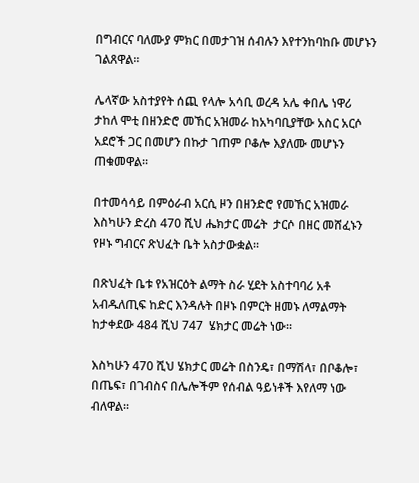በግብርና ባለሙያ ምክር በመታገዝ ሰብሉን እየተንከባከቡ መሆኑን ገልጸዋል።

ሌላኛው አስተያየት ሰጪ የላሎ አሳቢ ወረዳ አሌ ቀበሌ ነዋሪ ታከለ ሞቲ በዘንድሮ መኸር አዝመራ ከአካባቢያቸው አስር አርሶ አደሮች ጋር በመሆን በኩታ ገጠም ቦቆሎ እያለሙ መሆኑን ጠቁመዋል።

በተመሳሳይ በምዕራብ አርሲ ዞን በዘንድሮ የመኸር አዝመራ እስካሁን ድረስ 470 ሺህ ሔክታር መሬት  ታርሶ በዘር መሸፈኑን የዞኑ ግብርና ጽህፈት ቤት አስታውቋል።

በጽህፈት ቤቱ የአዝርዕት ልማት ስራ ሂደት አስተባባሪ አቶ አብዱለጢፍ ከድር እንዳሉት በዞኑ በምርት ዘመኑ ለማልማት ከታቀደው 484 ሺህ 747  ሄክታር መሬት ነው።

እስካሁን 470 ሺህ ሄክታር መሬት በስንዴ፣ በማሽላ፣ በቦቆሎ፣ በጤፍ፣ በገብስና በሌሎችም የሰብል ዓይነቶች እየለማ ነው ብለዋል።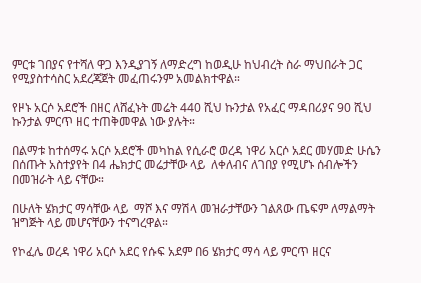ምርቱ ገበያና የተሻለ ዋጋ እንዲያገኝ ለማድረግ ከወዲሁ ከህብረት ስራ ማህበራት ጋር የሚያስተሳስር አደረጃጀት መፈጠሩንም አመልክተዋል።

የዞኑ አርሶ አደሮች በዘር ለሸፈኑት መሬት 440 ሺህ ኩንታል የአፈር ማዳበሪያና 90 ሺህ ኩንታል ምርጥ ዘር ተጠቅመዋል ነው ያሉት።

በልማቱ ከተሰማሩ አርሶ አደሮች መካከል የሲራሮ ወረዳ ነዋሪ አርሶ አደር መሃመድ ሁሴን በሰጡት አስተያየት በ4 ሔክታር መሬታቸው ላይ  ለቀለብና ለገበያ የሚሆኑ ሰብሎችን በመዝራት ላይ ናቸው።

በሁለት ሄክታር ማሳቸው ላይ  ማሾ እና ማሽላ መዝራታቸውን ገልጸው ጤፍም ለማልማት ዝግጅት ላይ መሆናቸውን ተናግረዋል።

የኮፈሌ ወረዳ ነዋሪ አርሶ አደር የሱፍ አደም በ6 ሄክታር ማሳ ላይ ምርጥ ዘርና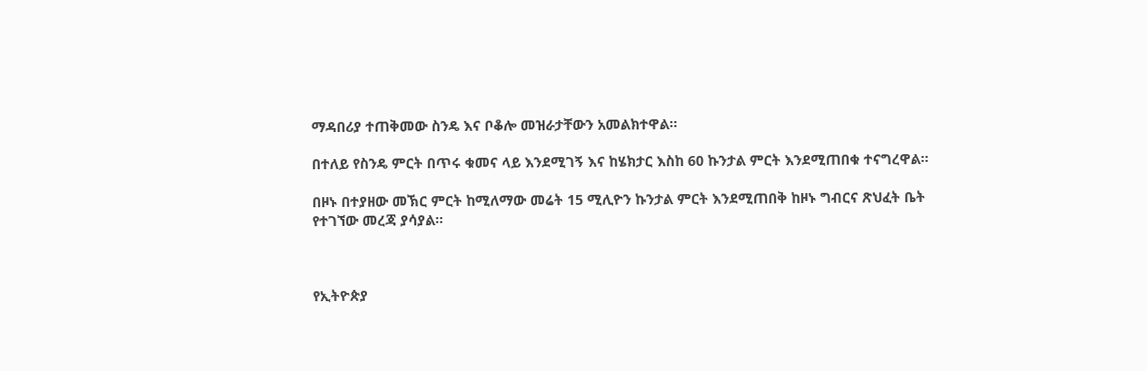ማዳበሪያ ተጠቅመው ስንዴ እና ቦቆሎ መዝራታቸውን አመልክተዋል።

በተለይ የስንዴ ምርት በጥሩ ቁመና ላይ እንደሚገኝ እና ከሄክታር እስከ 60 ኩንታል ምርት እንደሚጠበቁ ተናግረዋል።

በዞኑ በተያዘው መኽር ምርት ከሚለማው መሬት 15 ሚሊዮን ኩንታል ምርት እንደሚጠበቅ ከዞኑ ግብርና ጽህፈት ቤት የተገኘው መረጃ ያሳያል።



የኢትዮጵያ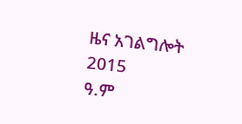ዜና አገልግሎት
2015
ዓ.ም